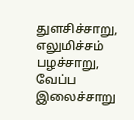துளசிச்சாறு, எலுமிச்சம் பழச்சாறு, வேப்ப இலைச்சாறு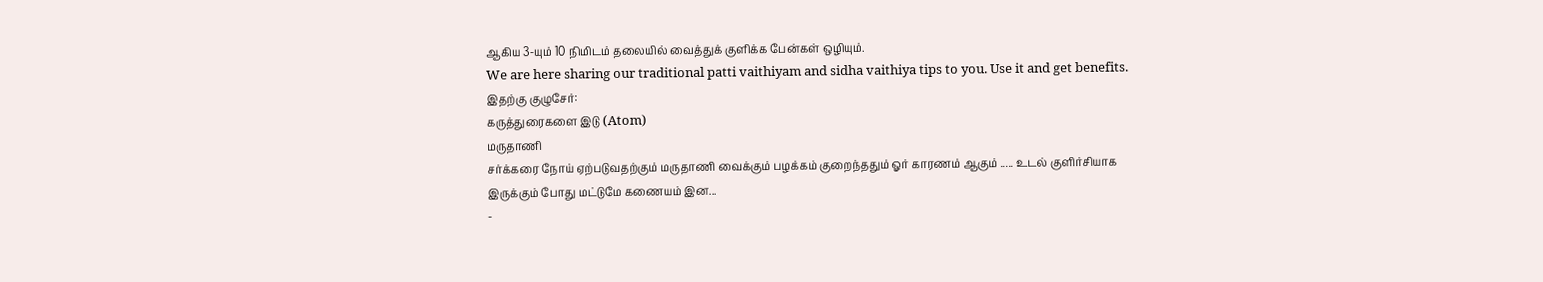ஆகிய 3-யும் 10 நிமிடம் தலையில் வைத்துக் குளிக்க பேன்கள் ஒழியும்.
We are here sharing our traditional patti vaithiyam and sidha vaithiya tips to you. Use it and get benefits.
இதற்கு குழுசேர்:
கருத்துரைகளை இடு (Atom)
மருதாணி
சர்க்கரை நோய் ஏற்படுவதற்கும் மருதாணி வைக்கும் பழக்கம் குறைந்ததும் ஓர் காரணம் ஆகும் ..... உடல் குளிர்சியாக இருக்கும் போது மட்டுமே கணையம் இன...
-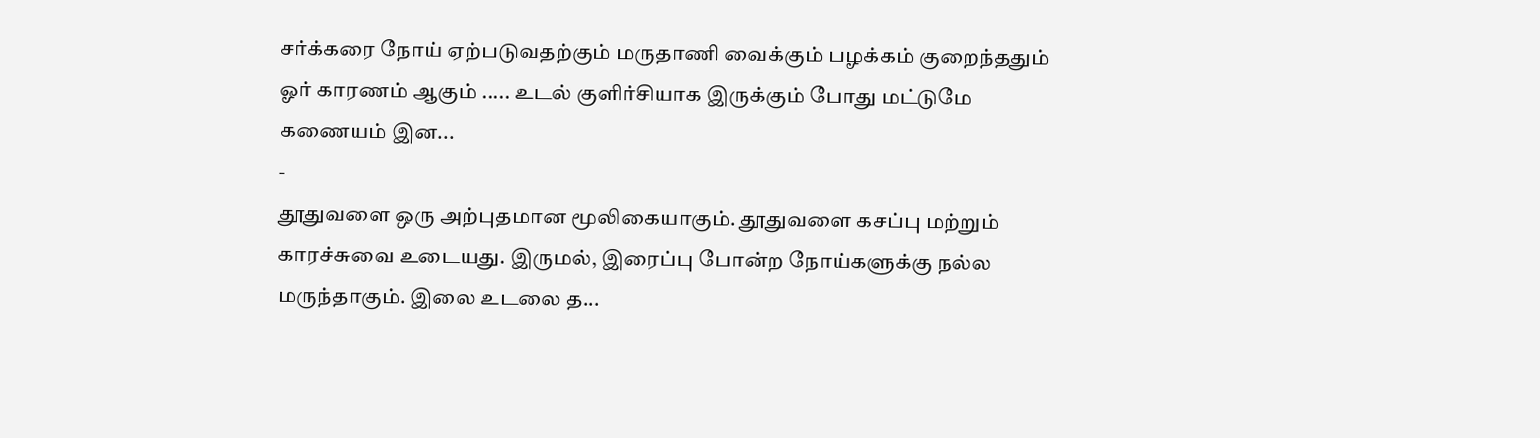சர்க்கரை நோய் ஏற்படுவதற்கும் மருதாணி வைக்கும் பழக்கம் குறைந்ததும் ஓர் காரணம் ஆகும் ..... உடல் குளிர்சியாக இருக்கும் போது மட்டுமே கணையம் இன...
-
தூதுவளை ஒரு அற்புதமான மூலிகையாகும். தூதுவளை கசப்பு மற்றும் காரச்சுவை உடையது. இருமல், இரைப்பு போன்ற நோய்களுக்கு நல்ல மருந்தாகும். இலை உடலை த...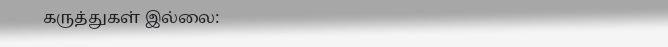கருத்துகள் இல்லை: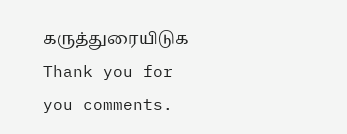கருத்துரையிடுக
Thank you for you comments.